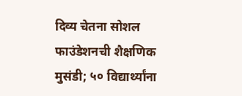दिव्य चेतना सोशल फाउंडेशनची शैक्षणिक मुसंडी; ५० विद्यार्थ्यांना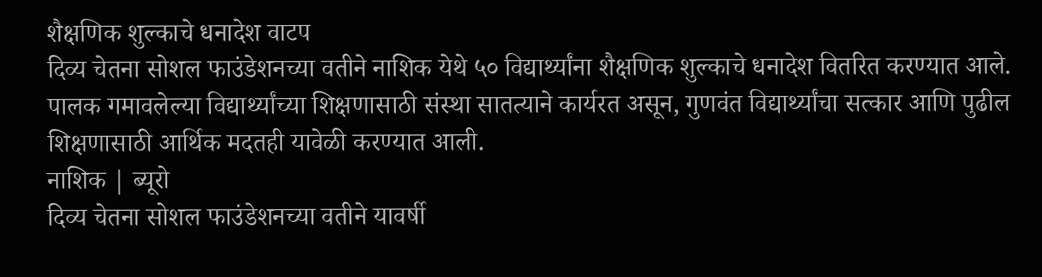शैक्षणिक शुल्काचे धनादेश वाटप
दिव्य चेतना सोशल फाउंडेशनच्या वतीने नाशिक येथे ५० विद्यार्थ्यांना शैक्षणिक शुल्काचे धनादेश वितरित करण्यात आले. पालक गमावलेल्या विद्यार्थ्यांच्या शिक्षणासाठी संस्था सातत्याने कार्यरत असून, गुणवंत विद्यार्थ्यांचा सत्कार आणि पुढील शिक्षणासाठी आर्थिक मदतही यावेळी करण्यात आली.
नाशिक | ब्यूरो
दिव्य चेतना सोशल फाउंडेशनच्या वतीने यावर्षी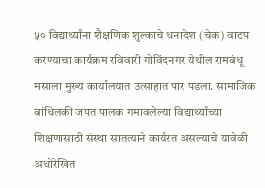५० विद्यार्थ्यांना शैक्षणिक शुल्काचे धनादेश (चेक) वाटप करण्याचा कार्यक्रम रविवारी गोविंदनगर येथील रामबंधू मसाला मुख्य कार्यालयात उत्साहात पार पडला. सामाजिक बांधिलकी जपत पालक गमावलेल्या विद्यार्थ्यांच्या शिक्षणासाठी संस्था सातत्याने कार्यरत असल्याचे यावेळी अधोरेखित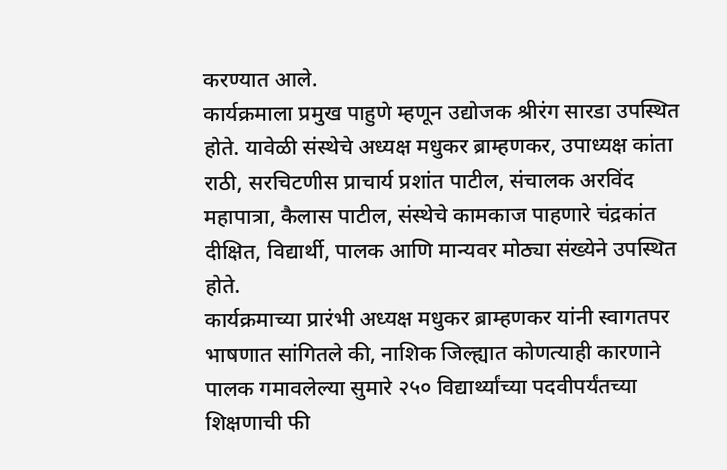करण्यात आले.
कार्यक्रमाला प्रमुख पाहुणे म्हणून उद्योजक श्रीरंग सारडा उपस्थित होते. यावेळी संस्थेचे अध्यक्ष मधुकर ब्राम्हणकर, उपाध्यक्ष कांता राठी, सरचिटणीस प्राचार्य प्रशांत पाटील, संचालक अरविंद महापात्रा, कैलास पाटील, संस्थेचे कामकाज पाहणारे चंद्रकांत दीक्षित, विद्यार्थी, पालक आणि मान्यवर मोठ्या संख्येने उपस्थित होते.
कार्यक्रमाच्या प्रारंभी अध्यक्ष मधुकर ब्राम्हणकर यांनी स्वागतपर भाषणात सांगितले की, नाशिक जिल्ह्यात कोणत्याही कारणाने पालक गमावलेल्या सुमारे २५० विद्यार्थ्यांच्या पदवीपर्यंतच्या शिक्षणाची फी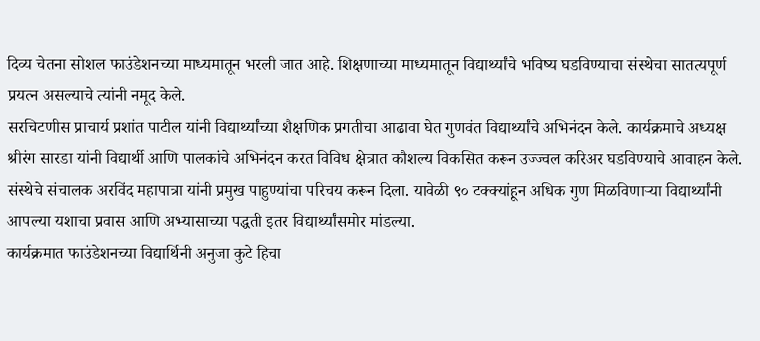दिव्य चेतना सोशल फाउंडेशनच्या माध्यमातून भरली जात आहे. शिक्षणाच्या माध्यमातून विद्यार्थ्यांचे भविष्य घडविण्याचा संस्थेचा सातत्यपूर्ण प्रयत्न असल्याचे त्यांनी नमूद केले.
सरचिटणीस प्राचार्य प्रशांत पाटील यांनी विद्यार्थ्यांच्या शैक्षणिक प्रगतीचा आढावा घेत गुणवंत विद्यार्थ्यांचे अभिनंदन केले. कार्यक्रमाचे अध्यक्ष श्रीरंग सारडा यांनी विद्यार्थी आणि पालकांचे अभिनंदन करत विविध क्षेत्रात कौशल्य विकसित करून उज्ज्वल करिअर घडविण्याचे आवाहन केले.
संस्थेचे संचालक अरविंद महापात्रा यांनी प्रमुख पाहुण्यांचा परिचय करून दिला. यावेळी ९० टक्क्यांहून अधिक गुण मिळविणाऱ्या विद्यार्थ्यांनी आपल्या यशाचा प्रवास आणि अभ्यासाच्या पद्धती इतर विद्यार्थ्यांसमोर मांडल्या.
कार्यक्रमात फाउंडेशनच्या विद्यार्थिनी अनुजा कुटे हिचा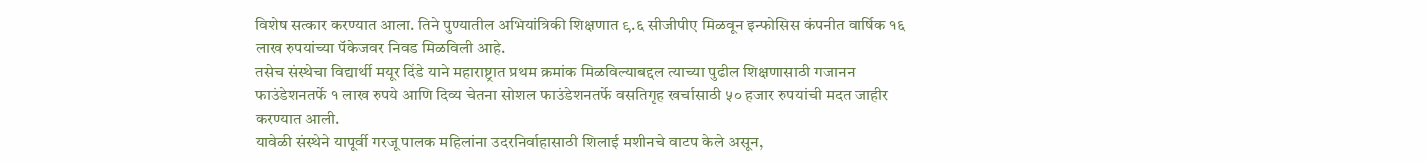विशेष सत्कार करण्यात आला. तिने पुण्यातील अभियांत्रिकी शिक्षणात ९.६ सीजीपीए मिळवून इन्फोसिस कंपनीत वार्षिक १६ लाख रुपयांच्या पॅकेजवर निवड मिळविली आहे.
तसेच संस्थेचा विद्यार्थी मयूर दिंडे याने महाराष्ट्रात प्रथम क्रमांक मिळविल्याबद्दल त्याच्या पुढील शिक्षणासाठी गजानन फाउंडेशनतर्फे १ लाख रुपये आणि दिव्य चेतना सोशल फाउंडेशनतर्फे वसतिगृह खर्चासाठी ५० हजार रुपयांची मदत जाहीर करण्यात आली.
यावेळी संस्थेने यापूर्वी गरजू पालक महिलांना उदरनिर्वाहासाठी शिलाई मशीनचे वाटप केले असून,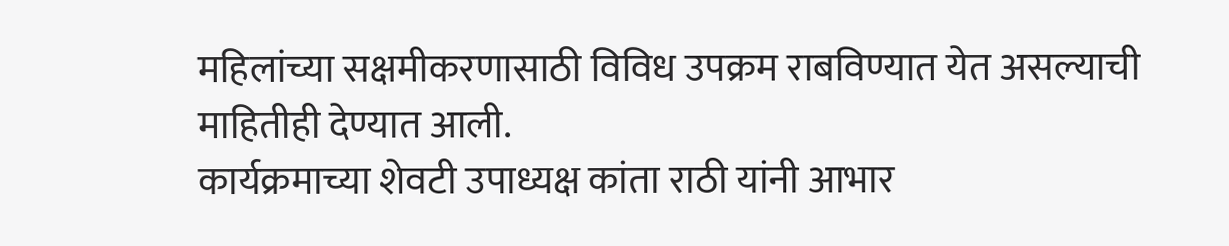महिलांच्या सक्षमीकरणासाठी विविध उपक्रम राबविण्यात येत असल्याची माहितीही देण्यात आली.
कार्यक्रमाच्या शेवटी उपाध्यक्ष कांता राठी यांनी आभार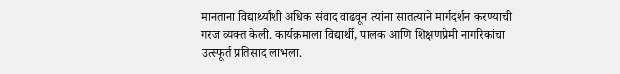मानताना विद्यार्थ्यांशी अधिक संवाद वाढवून त्यांना सातत्याने मार्गदर्शन करण्याची गरज व्यक्त केली. कार्यक्रमाला विद्यार्थी, पालक आणि शिक्षणप्रेमी नागरिकांचा उत्स्फूर्त प्रतिसाद लाभला.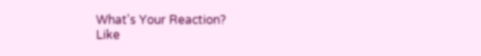What's Your Reaction?
Like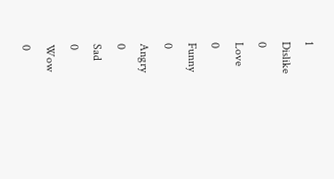1
Dislike
0
Love
0
Funny
0
Angry
0
Sad
0
Wow
0